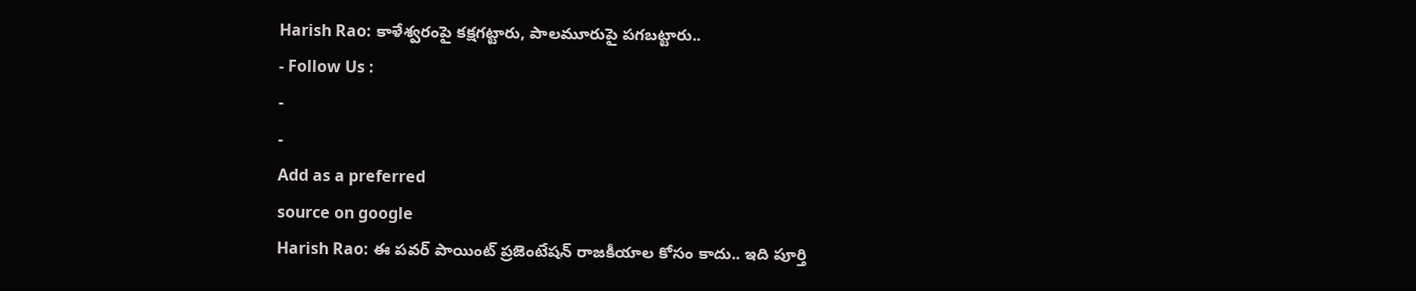Harish Rao: కాళేశ్వరంపై కక్షగట్టారు, పాలమూరుపై పగబట్టారు..
- Follow Us :
-
-
Add as a preferred
source on google
Harish Rao: ఈ పవర్ పాయింట్ ప్రజెంటేషన్ రాజకీయాల కోసం కాదు.. ఇది పూర్తి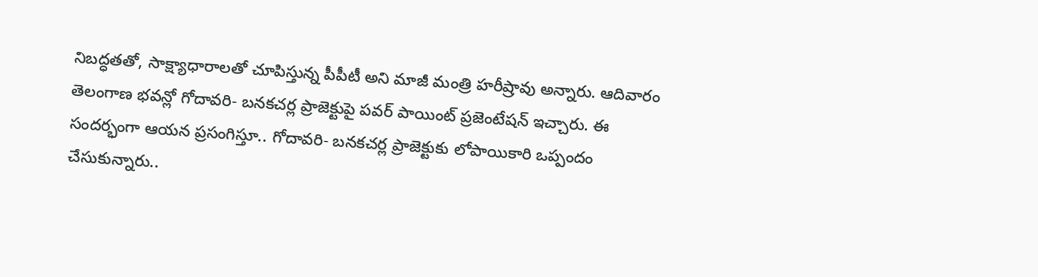నిబద్ధతతో, సాక్ష్యాధారాలతో చూపిస్తున్న పీపీటీ అని మాజీ మంత్రి హరీష్రావు అన్నారు. ఆదివారం తెలంగాణ భవన్లో గోదావరి- బనకచర్ల ప్రాజెక్టుపై పవర్ పాయింట్ ప్రజెంటేషన్ ఇచ్చారు. ఈ సందర్భంగా ఆయన ప్రసంగిస్తూ.. గోదావరి- బనకచర్ల ప్రాజెక్టుకు లోపాయికారి ఒప్పందం చేసుకున్నారు..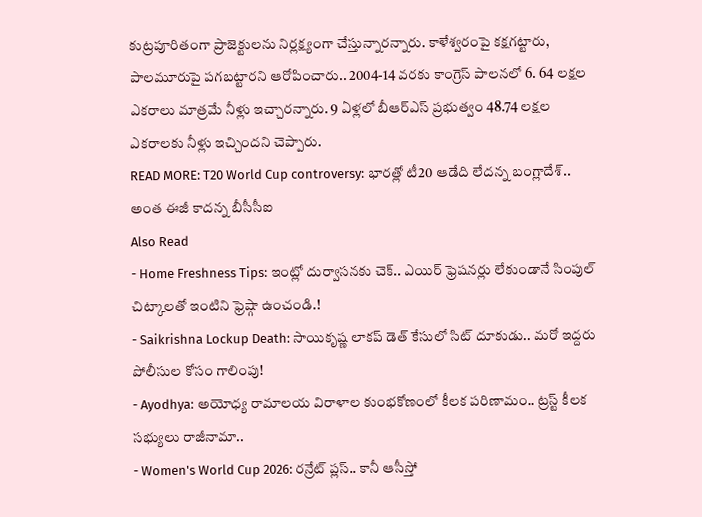కుట్రపూరితంగా ప్రాజెక్టులను నిర్లక్ష్యంగా చేస్తున్నారన్నారు. కాళేశ్వరంపై కక్షగట్టారు, పాలమూరుపై పగబట్టారని ఆరోపించారు.. 2004-14 వరకు కాంగ్రెస్ పాలనలో 6. 64 లక్షల ఎకరాలు మాత్రమే నీళ్లు ఇచ్చారన్నారు. 9 ఏళ్లలో బీఆర్ఎస్ ప్రభుత్వం 48.74 లక్షల ఎకరాలకు నీళ్లు ఇచ్చిందని చెప్పారు.
READ MORE: T20 World Cup controversy: భారత్లో టీ20 ఆడేది లేదన్న బంగ్లాదేశ్.. అంత ఈజీ కాదన్న బీసీసీఐ
Also Read
- Home Freshness Tips: ఇంట్లో దుర్వాసనకు చెక్.. ఎయిర్ ఫ్రెషనర్లు లేకుండానే సింపుల్ చిట్కాలతో ఇంటిని ఫ్రెష్గా ఉంచండి.!
- Saikrishna Lockup Death: సాయికృష్ణ లాకప్ డెత్ కేసులో సిట్ దూకుడు.. మరో ఇద్దరు పోలీసుల కోసం గాలింపు!
- Ayodhya: అయోధ్య రామాలయ విరాళాల కుంభకోణంలో కీలక పరిణామం.. ట్రస్ట్ కీలక సభ్యులు రాజీనామా..
- Women's World Cup 2026: రన్రేట్ ప్లస్.. కానీ ఆసీస్తో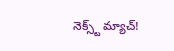నెక్స్ట్ మ్యాచ్!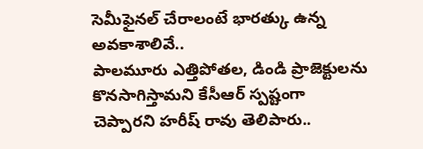సెమీఫైనల్ చేరాలంటే భారత్కు ఉన్న అవకాశాలివే..
పాలమూరు ఎత్తిపోతల, డిండి ప్రాజెక్టులను కొనసాగిస్తామని కేసీఆర్ స్పష్టంగా చెప్పారని హరీష్ రావు తెలిపారు..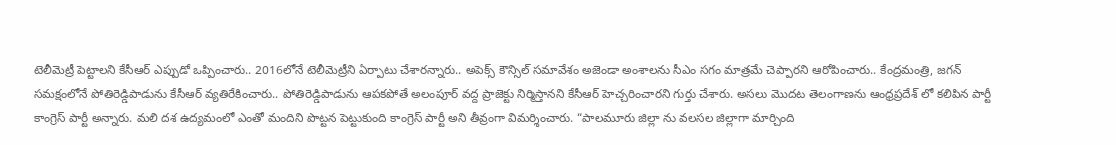టెలీమెట్రీ పెట్టాలని కేసీఆర్ ఎప్పుడో ఒప్పించారు.. 2016లోనే టెలీమెట్రీని ఏర్పాటు చేశారన్నారు.. అపెక్స్ కౌన్సిల్ సమావేశం అజెండా అంశాలను సీఎం సగం మాత్రమే చెప్పారని ఆరోపించారు.. కేంద్రమంత్రి, జగన్ సమక్షంలోనే పోతిరెడ్డిపాడును కేసీఆర్ వ్యతిరేకించారు.. పోతిరెడ్డిపాడును ఆపకపోతే అలంపూర్ వద్ద ప్రాజెక్టు నిర్మిస్తానని కేసీఆర్ హెచ్చరించారని గుర్తు చేశారు. అసలు మొదట తెలంగాణను ఆంధ్రప్రదేశ్ లో కలిపిన పార్టీ కాంగ్రెస్ పార్టీ అన్నారు. మలి దశ ఉద్యమంలో ఎంతో మందిని పొట్టన పెట్టుకుంది కాంగ్రెస్ పార్టీ అని తీవ్రంగా విమర్శించారు. “పాలమూరు జిల్లా ను వలసల జిల్లాగా మార్చింది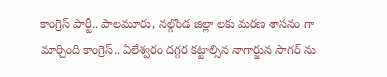కాంగ్రెస్ పార్టీ.. పాలమూరు, నల్గొండ జిల్లా లకు మరణ శాసనం గా మార్చింది కాంగ్రెస్.. ఏలేశ్వరం దగ్గర కట్టాల్సిన నాగార్జున సాగర్ ను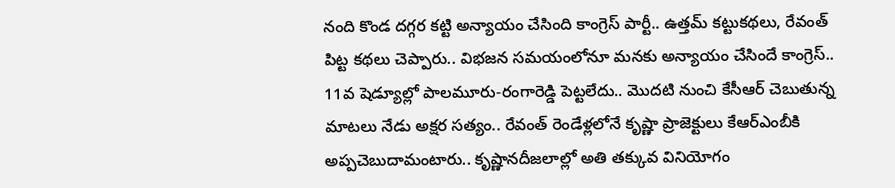నంది కొండ దగ్గర కట్టి అన్యాయం చేసింది కాంగ్రెస్ పార్టీ.. ఉత్తమ్ కట్టుకథలు, రేవంత్ పిట్ట కథలు చెప్పారు.. విభజన సమయంలోనూ మనకు అన్యాయం చేసిందే కాంగ్రెస్.. 11వ షెడ్యూల్లో పాలమూరు-రంగారెడ్డి పెట్టలేదు.. మొదటి నుంచి కేసీఆర్ చెబుతున్న మాటలు నేడు అక్షర సత్యం.. రేవంత్ రెండేళ్లలోనే కృష్ణా ప్రాజెక్టులు కేఆర్ఎంబీకి అప్పచెబుదామంటారు.. కృష్ణానదీజలాల్లో అతి తక్కువ వినియోగం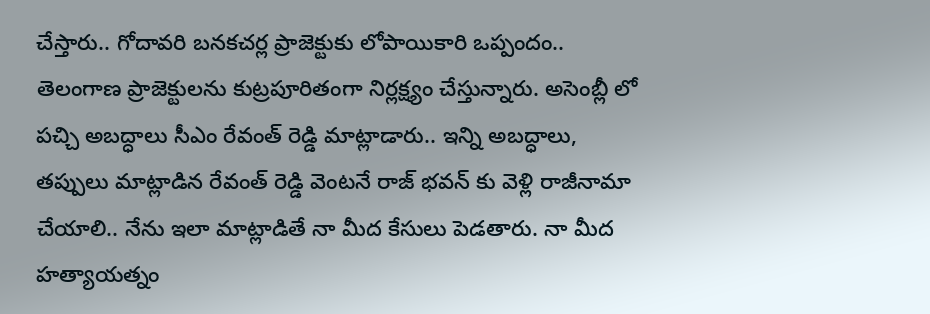చేస్తారు.. గోదావరి బనకచర్ల ప్రాజెక్టుకు లోపాయికారి ఒప్పందం.. తెలంగాణ ప్రాజెక్టులను కుట్రపూరితంగా నిర్లక్ష్యం చేస్తున్నారు. అసెంబ్లీ లో పచ్చి అబద్ధాలు సీఎం రేవంత్ రెడ్డి మాట్లాడారు.. ఇన్ని అబద్ధాలు, తప్పులు మాట్లాడిన రేవంత్ రెడ్డి వెంటనే రాజ్ భవన్ కు వెళ్లి రాజీనామా చేయాలి.. నేను ఇలా మాట్లాడితే నా మీద కేసులు పెడతారు. నా మీద హత్యాయత్నం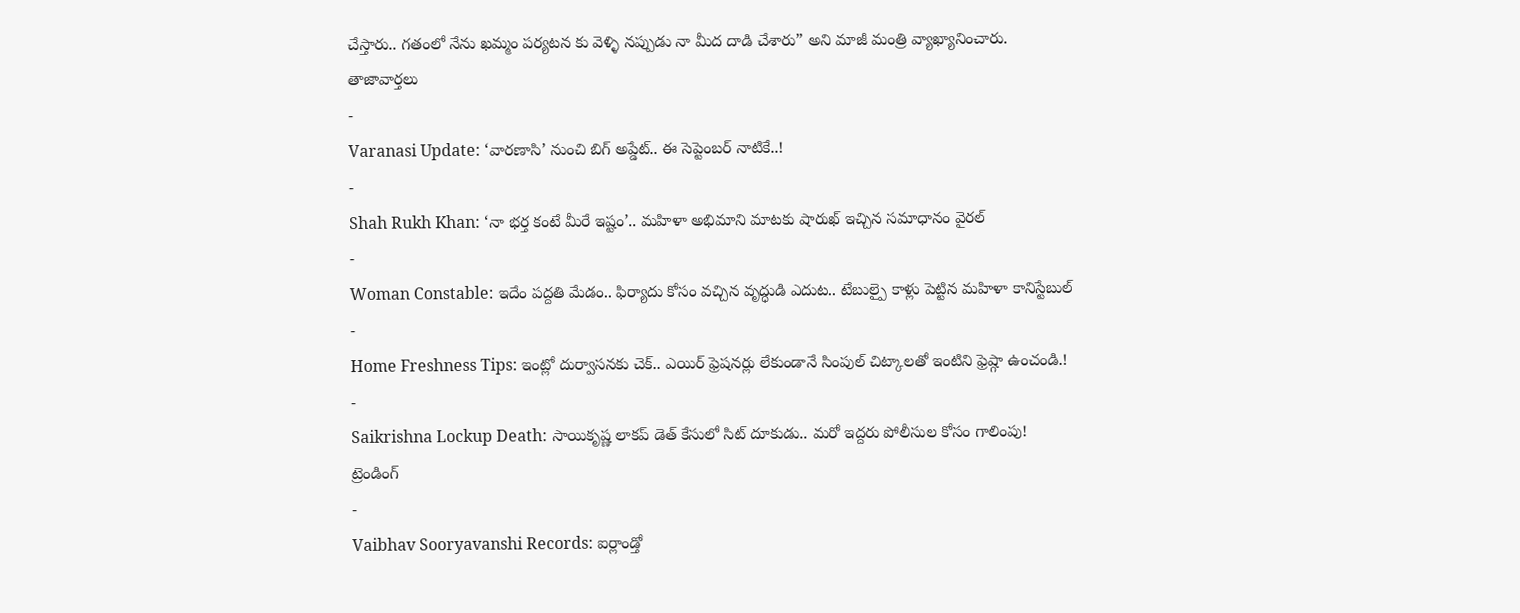చేస్తారు.. గతంలో నేను ఖమ్మం పర్యటన కు వెళ్ళి నప్పుడు నా మీద దాడి చేశారు” అని మాజీ మంత్రి వ్యాఖ్యానించారు.
తాజావార్తలు
-
Varanasi Update: ‘వారణాసి’ నుంచి బిగ్ అప్డేట్.. ఈ సెప్టెంబర్ నాటికే..!
-
Shah Rukh Khan: ‘నా భర్త కంటే మీరే ఇష్టం’.. మహిళా అభిమాని మాటకు షారుఖ్ ఇచ్చిన సమాధానం వైరల్
-
Woman Constable: ఇదేం పద్దతి మేడం.. ఫిర్యాదు కోసం వచ్చిన వృద్ధుడి ఎదుట.. టేబుల్పై కాళ్లు పెట్టిన మహిళా కానిస్టేబుల్
-
Home Freshness Tips: ఇంట్లో దుర్వాసనకు చెక్.. ఎయిర్ ఫ్రెషనర్లు లేకుండానే సింపుల్ చిట్కాలతో ఇంటిని ఫ్రెష్గా ఉంచండి.!
-
Saikrishna Lockup Death: సాయికృష్ణ లాకప్ డెత్ కేసులో సిట్ దూకుడు.. మరో ఇద్దరు పోలీసుల కోసం గాలింపు!
ట్రెండింగ్
-
Vaibhav Sooryavanshi Records: ఐర్లాండ్తో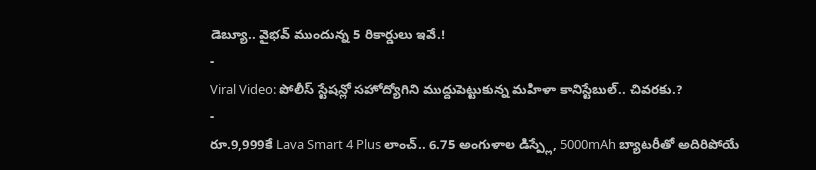డెబ్యూ.. వైభవ్ ముందున్న 5 రికార్డులు ఇవే.!
-
Viral Video: పోలీస్ స్టేషన్లో సహోద్యోగిని ముద్దుపెట్టుకున్న మహిళా కానిస్టేబుల్.. చివరకు.?
-
రూ.9,999కే Lava Smart 4 Plus లాంచ్.. 6.75 అంగుళాల డిస్ప్లే, 5000mAh బ్యాటరీతో అదిరిపోయే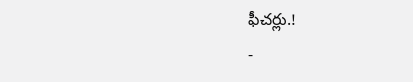ఫీచర్లు.!
-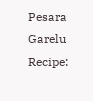Pesara Garelu Recipe: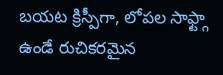బయట క్రిస్పీగా, లోపల సాఫ్ట్గా ఉండే రుచికరమైన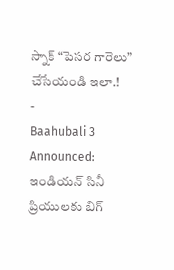స్నాక్ “పెసర గారెలు” చేసేయండి ఇలా.!
-
Baahubali 3 Announced: ఇండియన్ సినీ ప్రియులకు బిగ్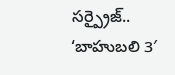సర్ప్రైజ్.. ‘బాహుబలి 3′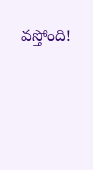వస్తోంది!